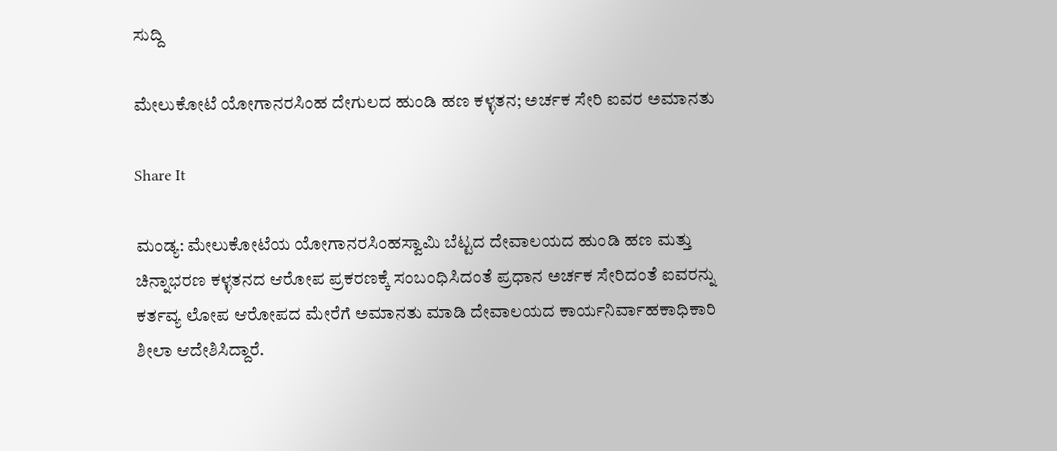ಸುದ್ದಿ

ಮೇಲುಕೋಟೆ ಯೋಗಾನರಸಿಂಹ ದೇಗುಲದ ಹುಂಡಿ ಹಣ ಕಳ್ಳತನ; ಅರ್ಚಕ ಸೇರಿ ಐವರ ಅಮಾನತು

Share It

ಮಂಡ್ಯ: ಮೇಲುಕೋಟೆಯ ಯೋಗಾನರಸಿಂಹಸ್ವಾಮಿ ಬೆಟ್ಟದ ದೇವಾಲಯದ ಹುಂಡಿ ಹಣ ಮತ್ತು ಚಿನ್ನಾಭರಣ ಕಳ್ಳತನದ ಆರೋಪ ಪ್ರಕರಣಕ್ಕೆ ಸಂಬಂಧಿಸಿದಂತೆ ಪ್ರಧಾನ ಅರ್ಚಕ ಸೇರಿದಂತೆ ಐವರನ್ನು ಕರ್ತವ್ಯ ಲೋಪ ಆರೋಪದ ಮೇರೆಗೆ ಅಮಾನತು ಮಾಡಿ ದೇವಾಲಯದ ಕಾರ್ಯನಿರ್ವಾಹಕಾಧಿಕಾರಿ ಶೀಲಾ ಆದೇಶಿಸಿದ್ದಾರೆ.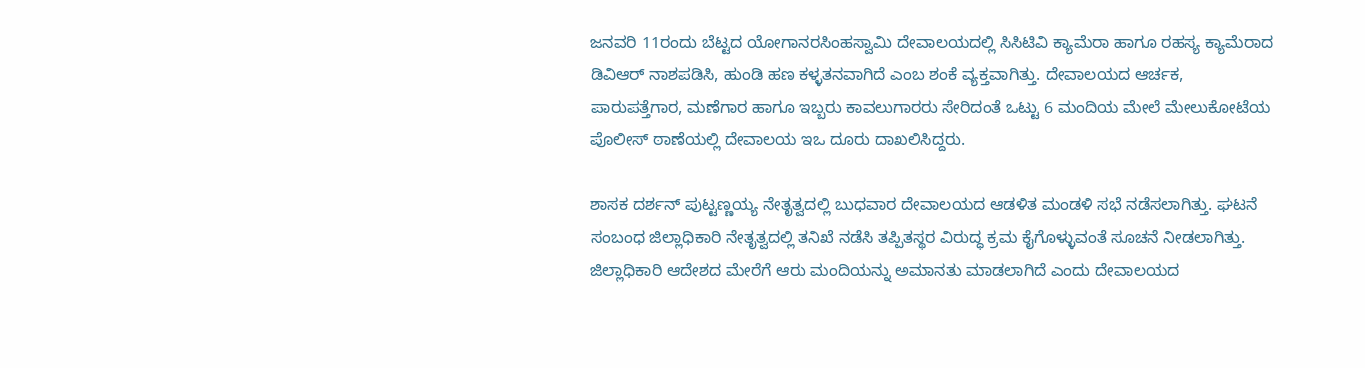ಜನವರಿ 11ರಂದು ಬೆಟ್ಟದ ಯೋಗಾನರಸಿಂಹಸ್ವಾಮಿ ದೇವಾಲಯದಲ್ಲಿ ಸಿಸಿಟಿವಿ ಕ್ಯಾಮೆರಾ ಹಾಗೂ ರಹಸ್ಯ ಕ್ಯಾಮೆರಾದ ಡಿವಿಆರ್ ನಾಶಪಡಿಸಿ, ಹುಂಡಿ ಹಣ ಕಳ್ಳತನವಾಗಿದೆ ಎಂಬ ಶಂಕೆ ವ್ಯಕ್ತವಾಗಿತ್ತು. ದೇವಾಲಯದ ಆರ್ಚಕ, ಪಾರುಪತ್ತೆಗಾರ, ಮಣೆಗಾರ ಹಾಗೂ ಇಬ್ಬರು ಕಾವಲುಗಾರರು ಸೇರಿದಂತೆ ಒಟ್ಟು 6 ಮಂದಿಯ ಮೇಲೆ ಮೇಲುಕೋಟೆಯ ಪೊಲೀಸ್ ಠಾಣೆಯಲ್ಲಿ ದೇವಾಲಯ ಇಒ ದೂರು ದಾಖಲಿಸಿದ್ದರು.

ಶಾಸಕ ದರ್ಶನ್ ಪುಟ್ಟಣ್ಣಯ್ಯ ನೇತೃತ್ವದಲ್ಲಿ ಬುಧವಾರ ದೇವಾಲಯದ ಆಡಳಿತ ಮಂಡಳಿ ಸಭೆ ನಡೆಸಲಾಗಿತ್ತು. ಘಟನೆ ಸಂಬಂಧ ಜಿಲ್ಲಾಧಿಕಾರಿ ನೇತೃತ್ವದಲ್ಲಿ ತನಿಖೆ ನಡೆಸಿ ತಪ್ಪಿತಸ್ಥರ ವಿರುದ್ಧ ಕ್ರಮ ಕೈಗೊಳ್ಳುವಂತೆ ಸೂಚನೆ ನೀಡಲಾಗಿತ್ತು. ಜಿಲ್ಲಾಧಿಕಾರಿ ಆದೇಶದ ಮೇರೆಗೆ ಆರು ಮಂದಿಯನ್ನು ಅಮಾನತು ಮಾಡಲಾಗಿದೆ ಎಂದು ದೇವಾಲಯದ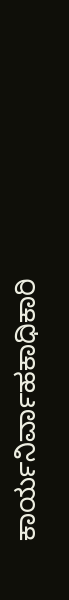ಕಾರ್ಯನಿರ್ವಾಹಕಾಧಿಕಾರಿ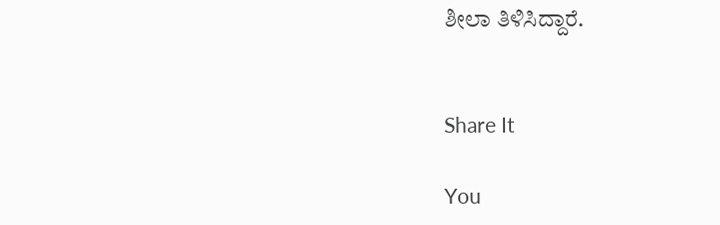ಶೀಲಾ ತಿಳಿಸಿದ್ದಾರೆ.


Share It

You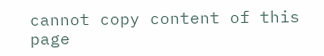cannot copy content of this page